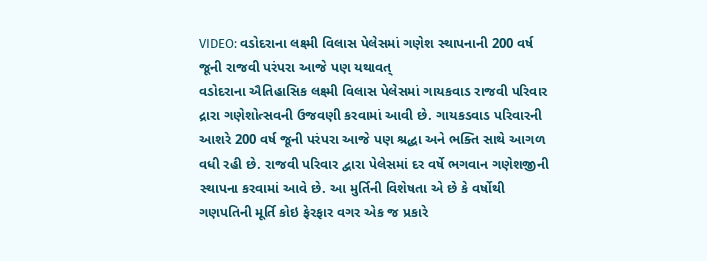VIDEO: વડોદરાના લક્ષ્મી વિલાસ પેલેસમાં ગણેશ સ્થાપનાની 200 વર્ષ જૂની રાજવી પરંપરા આજે પણ યથાવત્
વડોદરાના ઐતિહાસિક લક્ષ્મી વિલાસ પેલેસમાં ગાયકવાડ રાજવી પરિવાર દ્રારા ગણેશોત્સવની ઉજવણી કરવામાં આવી છે. ગાયકડવાડ પરિવારની આશરે 200 વર્ષ જૂની પરંપરા આજે પણ શ્રદ્ધા અને ભક્તિ સાથે આગળ વધી રહી છે. રાજવી પરિવાર દ્વારા પેલેસમાં દર વર્ષે ભગવાન ગણેશજીની સ્થાપના કરવામાં આવે છે. આ મુર્તિની વિશેષતા એ છે કે વર્ષોથી ગણપતિની મૂર્તિ કોઇ ફેરફાર વગર એક જ પ્રકારે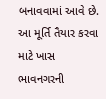બનાવવામાં આવે છે. આ મૂર્તિ તૈયાર કરવા માટે ખાસ ભાવનગરની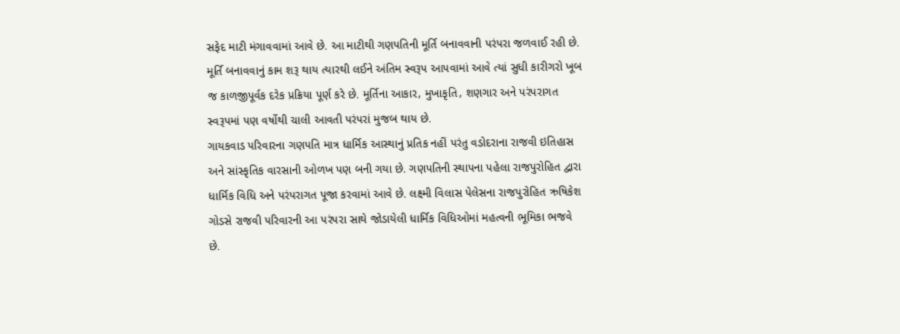સફેદ માટી મંગાવવામાં આવે છે. આ માટીથી ગણપતિની મૂર્તિ બનાવવાની પરંપરા જળવાઈ રહી છે. મૂર્તિ બનાવવાનું કામ શરૂ થાય ત્યારથી લઈને અંતિમ સ્વરૂપ આપવામાં આવે ત્યાં સુધી કારીગરો ખૂબ જ કાળજીપૂર્વક દરેક પ્રક્રિયા પૂર્ણ કરે છે. મૂર્તિના આકાર, મુખાકૃતિ, શણગાર અને પરંપરાગત સ્વરૂપમાં પણ વર્ષોથી ચાલી આવતી પરંપરાં મુજબ થાય છે.
ગાયકવાડ પરિવારના ગણપતિ માત્ર ધાર્મિક આસ્થાનું પ્રતિક નહીં પરંતુ વડોદરાના રાજવી ઇતિહાસ અને સાંસ્કૃતિક વારસાની ઓળખ પણ બની ગયા છે. ગણપતિની સ્થાપના પહેલા રાજપુરોહિત દ્વારા ધાર્મિક વિધિ અને પરંપરાગત પૂજા કરવામાં આવે છે. લક્ષ્મી વિલાસ પેલેસના રાજપુરોહિત ઋષિકેશ ગોડસે રાજવી પરિવારની આ પરંપરા સાથે જોડાયેલી ધાર્મિક વિધિઓમાં મહત્વની ભૂમિકા ભજવે છે.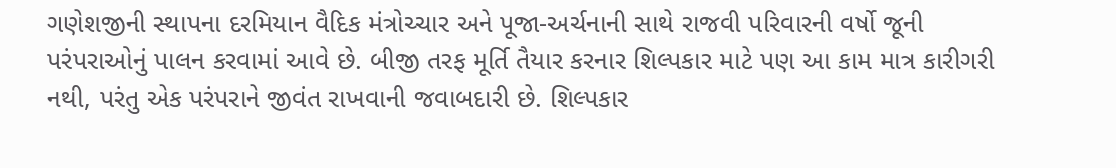ગણેશજીની સ્થાપના દરમિયાન વૈદિક મંત્રોચ્ચાર અને પૂજા-અર્ચનાની સાથે રાજવી પરિવારની વર્ષો જૂની પરંપરાઓનું પાલન કરવામાં આવે છે. બીજી તરફ મૂર્તિ તૈયાર કરનાર શિલ્પકાર માટે પણ આ કામ માત્ર કારીગરી નથી, પરંતુ એક પરંપરાને જીવંત રાખવાની જવાબદારી છે. શિલ્પકાર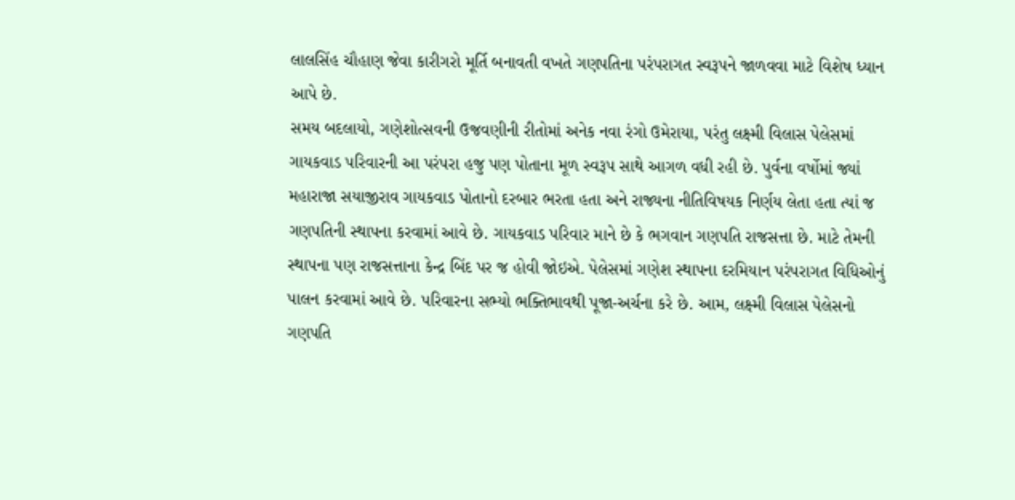લાલસિંહ ચૌહાણ જેવા કારીગરો મૂર્તિ બનાવતી વખતે ગણપતિના પરંપરાગત સ્વરૂપને જાળવવા માટે વિશેષ ધ્યાન આપે છે.
સમય બદલાયો, ગણેશોત્સવની ઉજવણીની રીતોમાં અનેક નવા રંગો ઉમેરાયા, પરંતુ લક્ષ્મી વિલાસ પેલેસમાં ગાયકવાડ પરિવારની આ પરંપરા હજુ પણ પોતાના મૂળ સ્વરૂપ સાથે આગળ વધી રહી છે. પુર્વના વર્ષોમાં જ્યાં મહારાજા સયાજીરાવ ગાયકવાડ પોતાનો દરબાર ભરતા હતા અને રાજ્યના નીતિવિષયક નિર્ણય લેતા હતા ત્યાં જ ગણપતિની સ્થાપના કરવામાં આવે છે. ગાયકવાડ પરિવાર માને છે કે ભગવાન ગણપતિ રાજસત્તા છે. માટે તેમની સ્થાપના પણ રાજસત્તાના કેન્દ્ર બિંદ પર જ હોવી જોઇએ. પેલેસમાં ગણેશ સ્થાપના દરમિયાન પરંપરાગત વિધિઓનું પાલન કરવામાં આવે છે. પરિવારના સભ્યો ભક્તિભાવથી પૂજા-અર્ચના કરે છે. આમ, લક્ષ્મી વિલાસ પેલેસનો ગણપતિ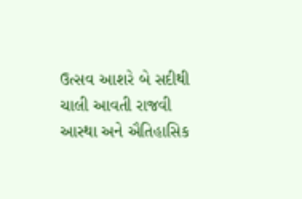ઉત્સવ આશરે બે સદીથી ચાલી આવતી રાજવી આસ્થા અને ઐતિહાસિક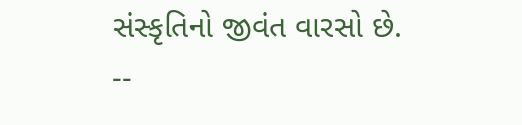સંસ્કૃતિનો જીવંત વારસો છે.
--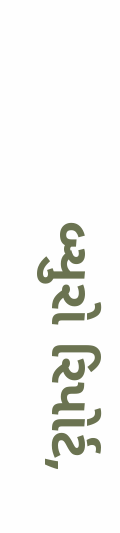બ્યુરો રિપોર્ટ,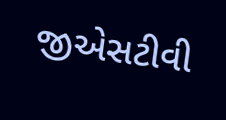જીએસટીવી